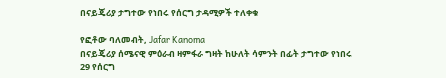በናይጄሪያ ታግተው የነበሩ የሰርግ ታዳሚዎች ተለቀቁ

የፎቶው ባለመብት, Jafar Kanoma
በናይጄሪያ ሰሜናዊ ምዕራብ ዛምፋራ ግዛት ከሁለት ሳምንት በፊት ታግተው የነበሩ 29 የሰርግ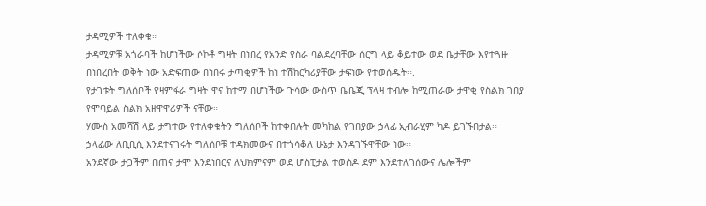ታዳሚዎች ተለቀቁ።
ታዳሚዎቹ አጎራባች ከሆነችው ሶኮቶ ግዛት በነበረ የአንድ የስራ ባልደረባቸው ሰርግ ላይ ቆይተው ወደ ቤታቸው እየተጓዙ በነበረበት ወቅት ነው አድፍጠው በነበሩ ታጣቂዎች ከነ ተሽከርካሪያቸው ታፍነው የተወሰዱት።.
የታገቱት ግለሰቦች የዛምፋራ ግዛት ዋና ከተማ በሆነችው ጉሳው ውስጥ ቤቤጂ ፕላዛ ተብሎ ከሚጠራው ታዋቂ የስልክ ገበያ የሞባይል ስልክ አዘዋዋሪዎች ናቸው።
ሃሙስ አመሻሽ ላይ ታግተው የተለቀቁትን ግለሰቦች ከተቀበሉት መካከል የገበያው ኃላፊ ኢብራሂም ካዶ ይገኙበታል።
ኃላፊው ለቢቢሲ እንደተናገሩት ግለሰቦቹ ተዳክመውና በተጎሳቆለ ሁኔታ እንዳገኙዋቸው ነው።
አንደኛው ታጋችም በጠና ታሞ እንደነበርና ለህክምናም ወደ ሆስፒታል ተወስዶ ደም እንደተለገሰውና ሌሎችም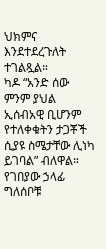ህክምና እንደተደረጉለት ተገልጿል።
ካዶ “አንድ ሰው ምንም ያህል ኢሰብአዊ ቢሆንም የተለቀቁትን ታጋቾች ሲያዩ ስሜታቸው ሊነካ ይገባል” ብለዋል።
የገበያው ኃላፊ ግለሰቦቹ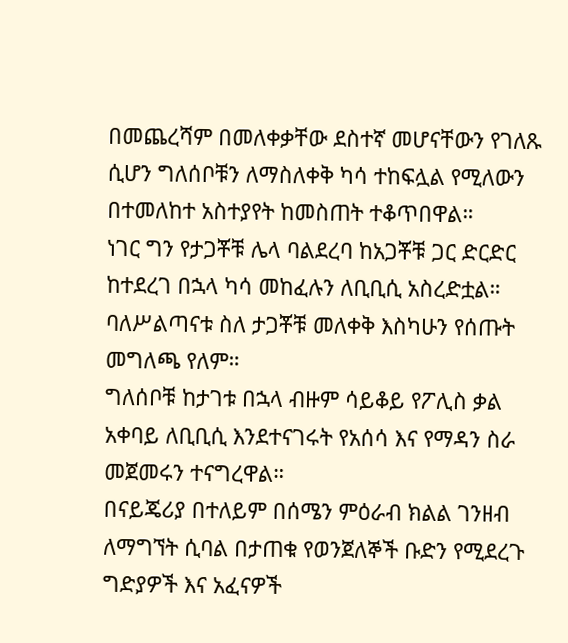በመጨረሻም በመለቀቃቸው ደስተኛ መሆናቸውን የገለጹ ሲሆን ግለሰቦቹን ለማስለቀቅ ካሳ ተከፍሏል የሚለውን በተመለከተ አስተያየት ከመስጠት ተቆጥበዋል።
ነገር ግን የታጋቾቹ ሌላ ባልደረባ ከአጋቾቹ ጋር ድርድር ከተደረገ በኋላ ካሳ መከፈሉን ለቢቢሲ አስረድቷል።
ባለሥልጣናቱ ስለ ታጋቾቹ መለቀቅ እስካሁን የሰጡት መግለጫ የለም።
ግለሰቦቹ ከታገቱ በኋላ ብዙም ሳይቆይ የፖሊስ ቃል አቀባይ ለቢቢሲ እንደተናገሩት የአሰሳ እና የማዳን ስራ መጀመሩን ተናግረዋል።
በናይጄሪያ በተለይም በሰሜን ምዕራብ ክልል ገንዘብ ለማግኘት ሲባል በታጠቁ የወንጀለኞች ቡድን የሚደረጉ ግድያዎች እና አፈናዎች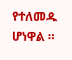የተለመዱ ሆነዋል ።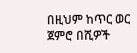በዚህም ከጥር ወር ጀምሮ በሺዎች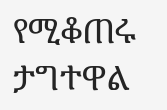የሚቆጠሩ ታግተዋል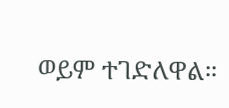ወይም ተገድለዋል።